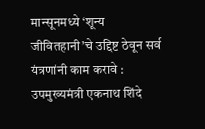मान्सूनमध्ये ‘शून्य जीवितहानी’चे उद्दिष्ट ठेवून सर्व यंत्रणांनी काम करावे : उपमुख्यमंत्री एकनाथ शिंदे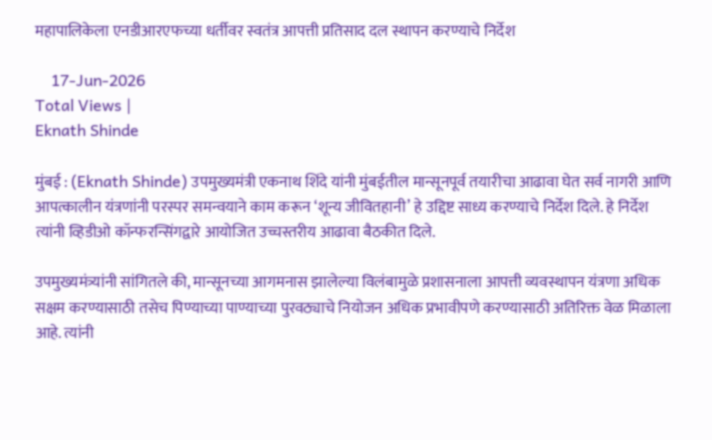महापालिकेला एनडीआरएफच्या धर्तीवर स्वतंत्र आपत्ती प्रतिसाद दल स्थापन करण्याचे निर्देश

    17-Jun-2026
Total Views |
Eknath Shinde

मुंबई : (Eknath Shinde) उपमुख्यमंत्री एकनाथ शिंदे यांनी मुंबईतील मान्सूनपूर्व तयारीचा आढावा घेत सर्व नागरी आणि आपत्कालीन यंत्रणांनी परस्पर समन्वयाने काम करून ‘शून्य जीवितहानी’ हे उद्दिष्ट साध्य करण्याचे निर्देश दिले. हे निर्देश त्यांनी व्हिडीओ कॉन्फरन्सिंगद्वारे आयोजित उच्चस्तरीय आढावा बैठकीत दिले.

उपमुख्यमंत्र्यांनी सांगितले की, मान्सूनच्या आगमनास झालेल्या विलंबामुळे प्रशासनाला आपत्ती व्यवस्थापन यंत्रणा अधिक सक्षम करण्यासाठी तसेच पिण्याच्या पाण्याच्या पुरवठ्याचे नियोजन अधिक प्रभावीपणे करण्यासाठी अतिरिक्त वेळ मिळाला आहे. त्यांनी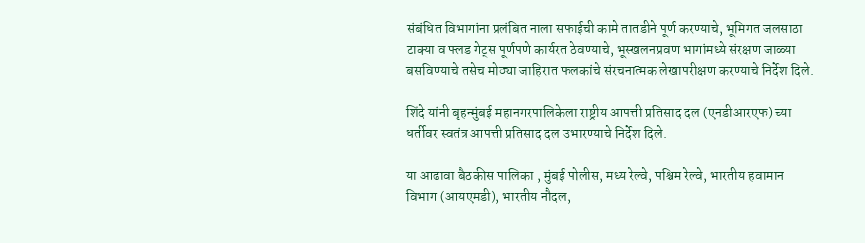संबंधित विभागांना प्रलंबित नाला सफाईची कामे तातडीने पूर्ण करण्याचे, भूमिगत जलसाठा टाक्या व फ्लड गेट्स पूर्णपणे कार्यरत ठेवण्याचे, भूस्खलनप्रवण भागांमध्ये संरक्षण जाळ्या बसविण्याचे तसेच मोठ्या जाहिरात फलकांचे संरचनात्मक लेखापरीक्षण करण्याचे निर्देश दिले.

शिंदे यांनी बृहन्मुंबई महानगरपालिकेला राष्ट्रीय आपत्ती प्रतिसाद दल (एनडीआरएफ) च्या धर्तीवर स्वतंत्र आपत्ती प्रतिसाद दल उभारण्याचे निर्देश दिले.

या आढावा बैठकीस पालिका , मुंबई पोलीस, मध्य रेल्वे, पश्चिम रेल्वे, भारतीय हवामान विभाग (आयएमडी), भारतीय नौदल,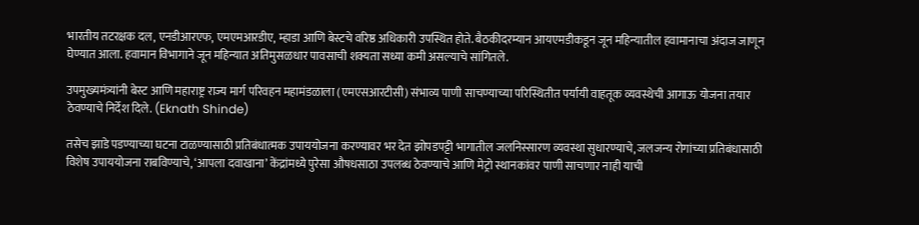भारतीय तटरक्षक दल, एनडीआरएफ, एमएमआरडीए, म्हाडा आणि बेस्टचे वरिष्ठ अधिकारी उपस्थित होते. बैठकीदरम्यान आयएमडीकडून जून महिन्यातील हवामानाचा अंदाज जाणून घेण्यात आला. हवामान विभागाने जून महिन्यात अतिमुसळधार पावसाची शक्यता सध्या कमी असल्याचे सांगितले.

उपमुख्यमंत्र्यांनी बेस्ट आणि महाराष्ट्र राज्य मार्ग परिवहन महामंडळाला (एमएसआरटीसी) संभाव्य पाणी साचण्याच्या परिस्थितीत पर्यायी वाहतूक व्यवस्थेची आगाऊ योजना तयार ठेवण्याचे निर्देश दिले. (Eknath Shinde)

तसेच झाडे पडण्याच्या घटना टाळण्यासाठी प्रतिबंधात्मक उपाययोजना करण्यावर भर देत झोपडपट्टी भागातील जलनिस्सारण व्यवस्था सुधारण्याचे, जलजन्य रोगांच्या प्रतिबंधासाठी विशेष उपाययोजना राबविण्याचे, ‘आपला दवाखाना’ केंद्रांमध्ये पुरेसा औषधसाठा उपलब्ध ठेवण्याचे आणि मेट्रो स्थानकांवर पाणी साचणार नाही याची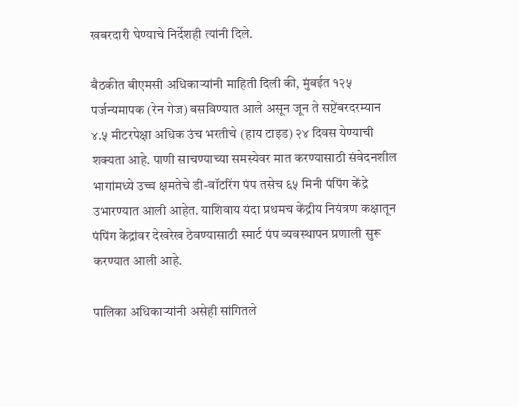खबरदारी घेण्याचे निर्देशही त्यांनी दिले.

बैठकीत बीएमसी अधिकाऱ्यांनी माहिती दिली की, मुंबईत १२५ पर्जन्यमापक (रेन गेज) बसविण्यात आले असून जून ते सप्टेंबरदरम्यान ४.५ मीटरपेक्षा अधिक उंच भरतीचे (हाय टाइड) २४ दिवस येण्याची शक्यता आहे. पाणी साचण्याच्या समस्येवर मात करण्यासाठी संवेदनशील भागांमध्ये उच्च क्षमतेचे डी-वॉटरिंग पंप तसेच ६५ मिनी पंपिंग केंद्रे उभारण्यात आली आहेत. याशिवाय यंदा प्रथमच केंद्रीय नियंत्रण कक्षातून पंपिंग केंद्रांवर देखरेख ठेवण्यासाठी स्मार्ट पंप व्यवस्थापन प्रणाली सुरू करण्यात आली आहे.

पालिका अधिकाऱ्यांनी असेही सांगितले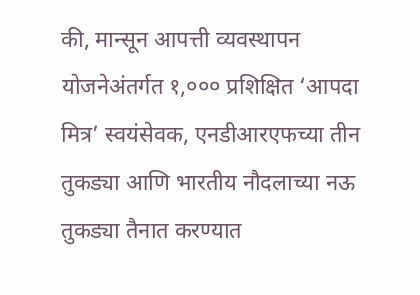की, मान्सून आपत्ती व्यवस्थापन योजनेअंतर्गत १,००० प्रशिक्षित ‘आपदा मित्र’ स्वयंसेवक, एनडीआरएफच्या तीन तुकड्या आणि भारतीय नौदलाच्या नऊ तुकड्या तैनात करण्यात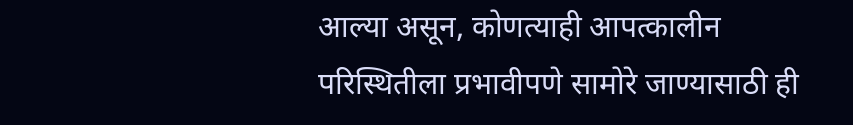आल्या असून, कोणत्याही आपत्कालीन परिस्थितीला प्रभावीपणे सामोरे जाण्यासाठी ही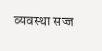व्यवस्था सज्ज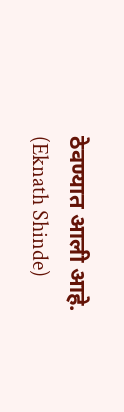ठेवण्यात आली आहे. (Eknath Shinde)